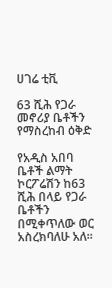ሀገሬ ቲቪ

63 ሺሕ የጋራ መኖሪያ ቤቶችን የማስረከብ ዕቅድ

የአዲስ አበባ ቤቶች ልማት ኮርፖሬሽን ከ63 ሺሕ በላይ የጋራ ቤቶችን በሚቀጥለው ወር አስረክባለሁ አለ፡፡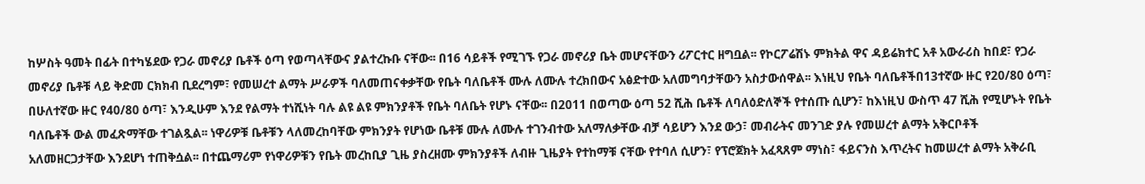ከሦስት ዓመት በፊት በተካሄደው የጋራ መኖሪያ ቤቶች ዕጣ የወጣላቸውና ያልተረኩቡ ናቸው፡፡ በ16 ሳይቶች የሚገኙ የጋራ መኖሪያ ቤት መሆናቸውን ሪፖርተር ዘግቧል፡፡ የኮርፖሬሽኑ ምክትል ዋና ዳይሬክተር አቶ አውራሪስ ከበደ፣ የጋራ መኖሪያ ቤቶቹ ላይ ቅድመ ርክክብ ቢደረግም፣ የመሠረተ ልማት ሥራዎች ባለመጠናቀቃቸው የቤት ባለቤቶች ሙሉ ለሙሉ ተረክበውና አፅድተው አለመግባታቸውን አስታውሰዋል፡፡ እነዚህ የቤት ባለቤቶችበ13ተኛው ዙር የ20/80 ዕጣ፣ በሁለተኛው ዙር የ40/80 ዕጣ፣ እንዲሁም እንደ የልማት ተነሺነት ባሉ ልዩ ልዩ ምክንያቶች የቤት ባለቤት የሆኑ ናቸው፡፡ በ2011 በወጣው ዕጣ 52 ሺሕ ቤቶች ለባለዕድለኞች የተሰጡ ሲሆን፣ ከእነዚህ ውስጥ 47 ሺሕ የሚሆኑት የቤት ባለቤቶች ውል መፈጽማቸው ተገልጿል፡፡ ነዋሪዎቹ ቤቶቹን ላለመረከባቸው ምክንያት የሆነው ቤቶቹ ሙሉ ለሙሉ ተገንብተው አለማለቃቸው ብቻ ሳይሆን እንደ ውኃ፣ መብራትና መንገድ ያሉ የመሠረተ ልማት አቅርቦቶች አለመዘርጋታቸው እንደሆነ ተጠቅሷል፡፡ በተጨማሪም የነዋሪዎቹን የቤት መረከቢያ ጊዜ ያስረዘሙ ምክንያቶች ለብዙ ጊዜያት የተከማቹ ናቸው የተባለ ሲሆን፣ የፕሮጀክት አፈጻጸም ማነስ፣ ፋይናንስ እጥረትና ከመሠረተ ልማት አቅራቢ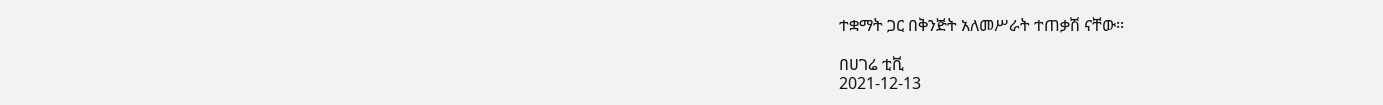ተቋማት ጋር በቅንጅት አለመሥራት ተጠቃሽ ናቸው፡፡

በሀገሬ ቲቪ
2021-12-13